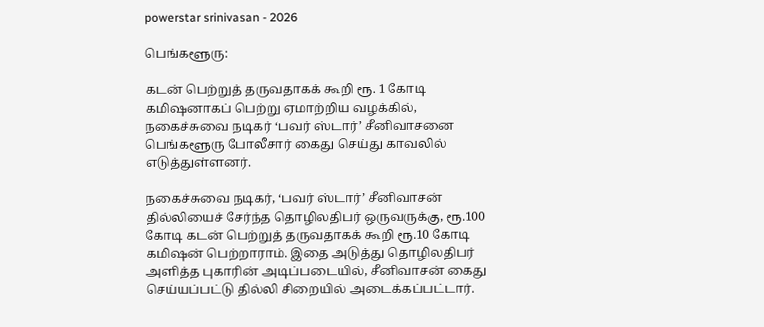powerstar srinivasan - 2026

பெங்களூரு:

கடன் பெற்றுத் தருவதாகக் கூறி ரூ. 1 கோடி கமிஷனாகப் பெற்று ஏமாற்றிய வழக்கில், நகைச்சுவை நடிகர் ‘பவர் ஸ்டார்’ சீனிவாசனை பெங்களூரு போலீசார் கைது செய்து காவலில் எடுத்துள்ளனர்.

நகைச்சுவை நடிகர், ‘பவர் ஸ்டார்’ சீனிவாசன் தில்லியைச் சேர்ந்த தொழிலதிபர் ஒருவருக்கு, ரூ.100 கோடி கடன் பெற்றுத் தருவதாகக் கூறி ரூ.10 கோடி கமிஷன் பெற்றாராம். இதை அடுத்து தொழிலதிபர் அளித்த புகாரின் அடிப்படையில், சீனிவாசன் கைது செய்யப்பட்டு தில்லி சிறையில் அடைக்கப்பட்டார்.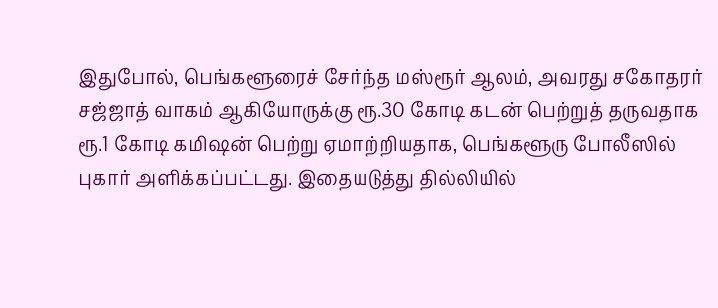இதுபோல், பெங்களூரைச் சேர்ந்த மஸ்ரூர் ஆலம், அவரது சகோதரர் சஜ்ஜாத் வாகம் ஆகியோருக்கு ரூ.30 கோடி கடன் பெற்றுத் தருவதாக ரூ.1 கோடி கமிஷன் பெற்று ஏமாற்றியதாக, பெங்களூரு போலீஸில் புகார் அளிக்கப்பட்டது. இதையடுத்து தில்லியில்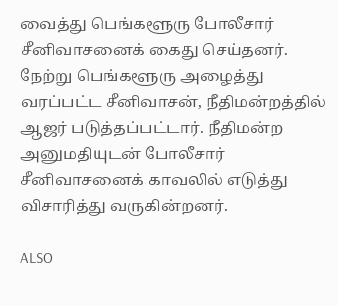வைத்து பெங்களூரு போலீசார் சீனிவாசனைக் கைது செய்தனர். நேற்று பெங்களூரு அழைத்து வரப்பட்ட சீனிவாசன், நீதிமன்றத்தில் ஆஜர் படுத்தப்பட்டார். நீதிமன்ற அனுமதியுடன் போலீசார் சீனிவாசனைக் காவலில் எடுத்து விசாரித்து வருகின்றனர்.

ALSO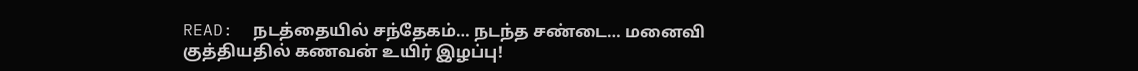READ:  நடத்தையில் சந்தேகம்… நடந்த சண்டை… மனைவி குத்தியதில் கணவன் உயிர் இழப்பு!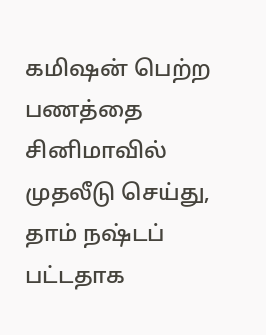கமிஷன் பெற்ற பணத்தை சினிமாவில் முதலீடு செய்து, தாம் நஷ்டப் பட்டதாக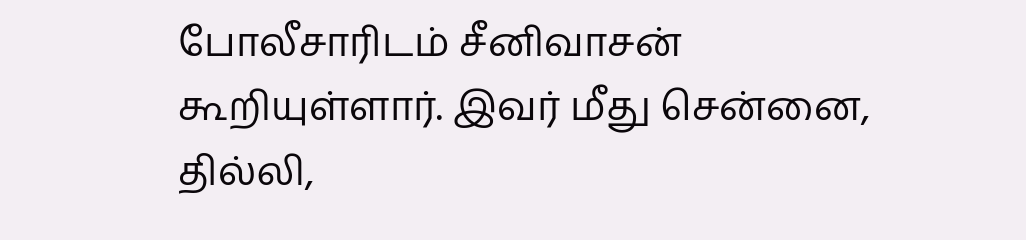போலீசாரிடம் சீனிவாசன் கூறியுள்ளார். இவர் மீது சென்னை, தில்லி,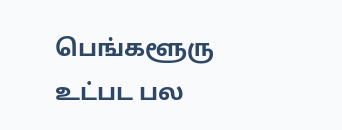பெங்களூரு உட்பட பல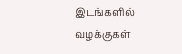இடங்களில் வழக்குகள்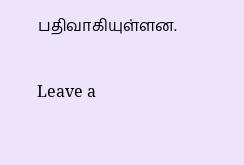பதிவாகியுள்ளன.

Leave a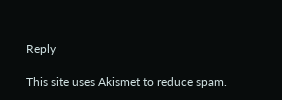Reply

This site uses Akismet to reduce spam.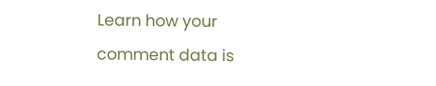Learn how your comment data is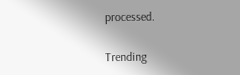processed.

Trending